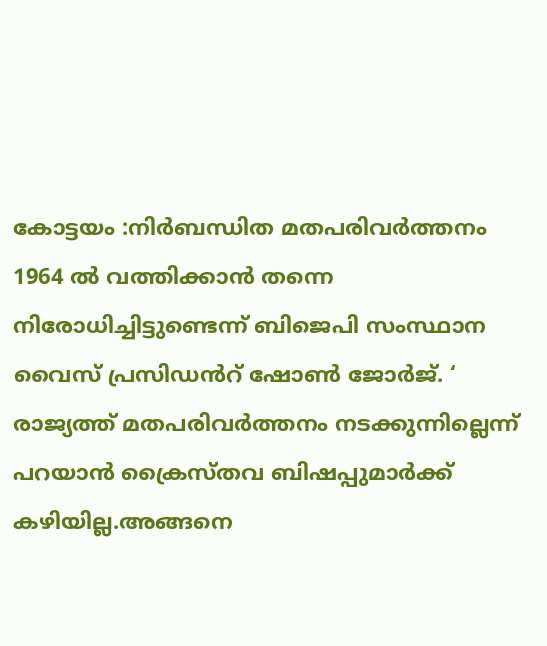കോട്ടയം :നിർബന്ധിത മതപരിവർത്തനം 1964 ൽ വത്തിക്കാൻ തന്നെ നിരോധിച്ചിട്ടുണ്ടെന്ന് ബിജെപി സംസ്ഥാന വൈസ് പ്രസിഡൻറ് ഷോൺ ജോർജ്. ‘
രാജ്യത്ത് മതപരിവർത്തനം നടക്കുന്നില്ലെന്ന് പറയാൻ ക്രൈസ്തവ ബിഷപ്പുമാർക്ക് കഴിയില്ല.അങ്ങനെ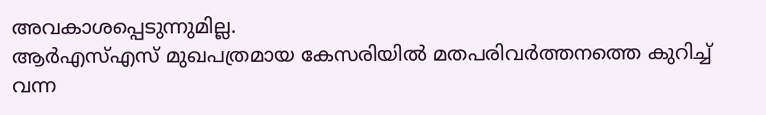അവകാശപ്പെടുന്നുമില്ല.
ആർഎസ്എസ് മുഖപത്രമായ കേസരിയിൽ മതപരിവർത്തനത്തെ കുറിച്ച് വന്ന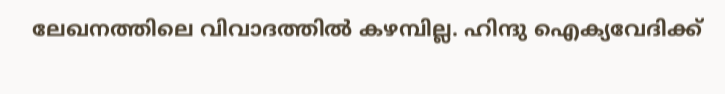ലേഖനത്തിലെ വിവാദത്തിൽ കഴമ്പില്ല. ഹിന്ദു ഐക്യവേദിക്ക്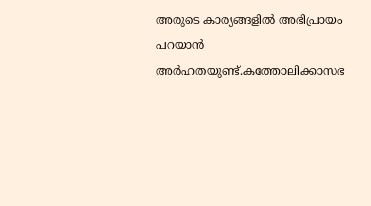അരുടെ കാര്യങ്ങളിൽ അഭിപ്രായം പറയാൻ അർഹതയുണ്ട്.കത്തോലിക്കാസഭ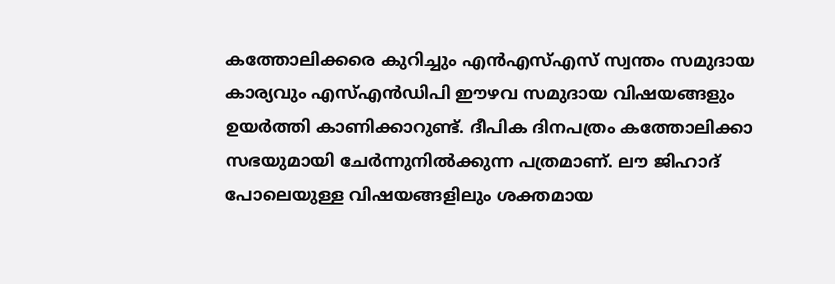കത്തോലിക്കരെ കുറിച്ചും എൻഎസ്എസ് സ്വന്തം സമുദായ കാര്യവും എസ്എൻഡിപി ഈഴവ സമുദായ വിഷയങ്ങളും ഉയർത്തി കാണിക്കാറുണ്ട്. ദീപിക ദിനപത്രം കത്തോലിക്കാ സഭയുമായി ചേർന്നുനിൽക്കുന്ന പത്രമാണ്. ലൗ ജിഹാദ് പോലെയുള്ള വിഷയങ്ങളിലും ശക്തമായ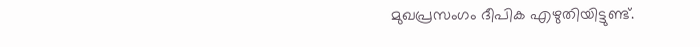മുഖപ്രസംഗം ദീപിക എഴുതിയിട്ടുണ്ട്.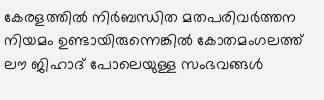കേരളത്തിൽ നിർബന്ധിത മതപരിവർത്തന നിയമം ഉണ്ടായിരുന്നെങ്കിൽ കോതമംഗലത്ത് ലൗ ജിഹാദ് പോലെയുള്ള സംഭവങ്ങൾ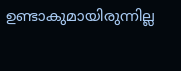ഉണ്ടാകുമായിരുന്നില്ല